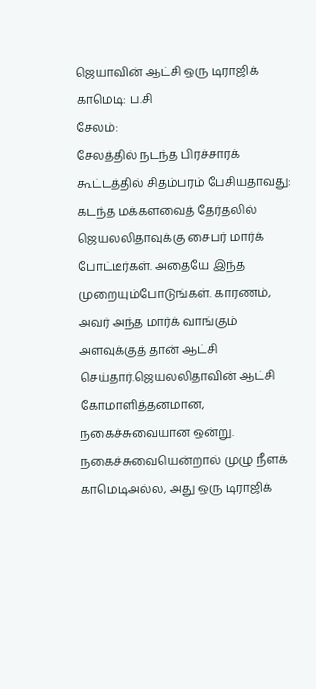ஜெயாவின் ஆட்சி ஒரு டிராஜிக் காமெடி: ப.சி
சேலம்:
சேலத்தில் நடந்த பிரச்சாரக் கூட்டத்தில் சிதம்பரம் பேசியதாவது:
கடந்த மக்களவைத் தேர்தலில் ஜெயலலிதாவுக்கு சைபர் மார்க் போட்டீர்கள். அதையே இந்த முறையும்போடுங்கள். காரணம், அவர் அந்த மார்க் வாங்கும் அளவுக்குத் தான் ஆட்சி செய்தார்.ஜெயலலிதாவின் ஆட்சி கோமாளித்தனமான, நகைச்சுவையான ஒன்று. நகைச்சுவையென்றால் முழு நீளக் காமெடிஅல்ல, அது ஒரு டிராஜிக்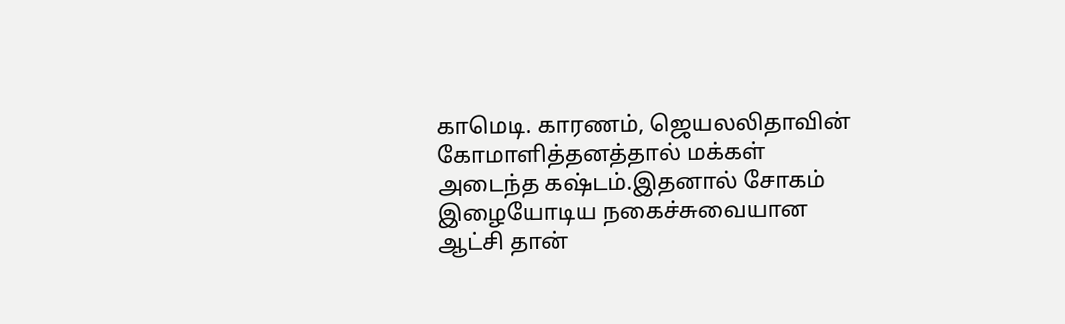காமெடி. காரணம், ஜெயலலிதாவின் கோமாளித்தனத்தால் மக்கள் அடைந்த கஷ்டம்.இதனால் சோகம் இழையோடிய நகைச்சுவையான ஆட்சி தான்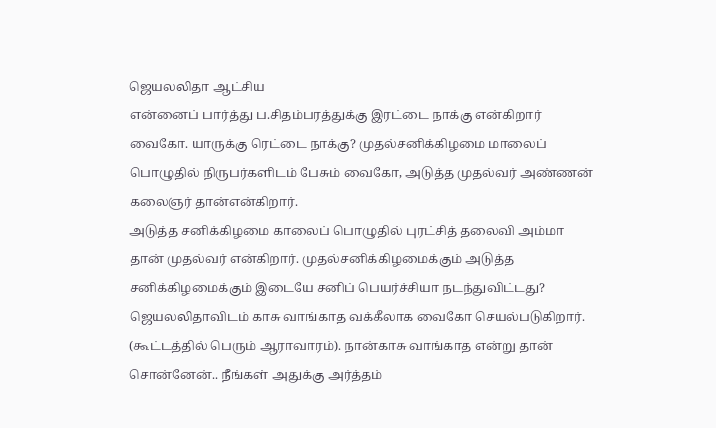ஜெயலலிதா ஆட்சிய
என்னைப் பார்த்து ப.சிதம்பரத்துக்கு இரட்டை நாக்கு என்கிறார் வைகோ. யாருக்கு ரெட்டை நாக்கு? முதல்சனிக்கிழமை மாலைப் பொழுதில் நிருபர்களிடம் பேசும் வைகோ, அடுத்த முதல்வர் அண்ணன் கலைஞர் தான்என்கிறார்.
அடுத்த சனிக்கிழமை காலைப் பொழுதில் புரட்சித் தலைவி அம்மா தான் முதல்வர் என்கிறார். முதல்சனிக்கிழமைக்கும் அடுத்த சனிக்கிழமைக்கும் இடையே சனிப் பெயர்ச்சியா நடந்துவிட்டது?
ஜெயலலிதாவிடம் காசு வாங்காத வக்கீலாக வைகோ செயல்படுகிறார். (கூட்டத்தில் பெரும் ஆராவாரம்). நான்காசு வாங்காத என்று தான் சொன்னேன்.. நீங்கள் அதுக்கு அர்த்தம்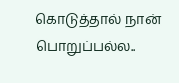கொடுத்தால் நான் பொறுப்பல்ல..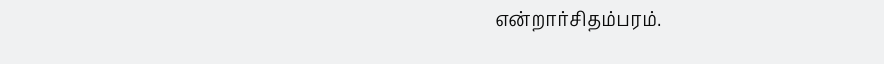என்றார்சிதம்பரம்.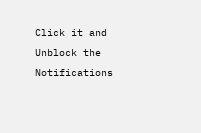Click it and Unblock the Notifications